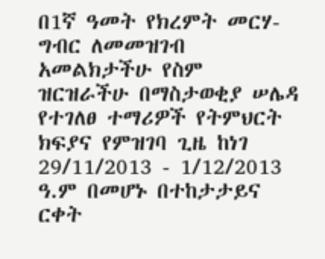በ1ኛ ዓመት የክረምት መርሃ-ግብር ለመመዝገብ አመልክታችሁ የስም ዝርዝራችሁ በማስታወቂያ ሠሌዳ የተገለፀ ተማሪዎች የትምህርት ክፍያና የምዝገባ ጊዜ ከነገ 29/11/2013 - 1/12/2013 ዓ.ም በመሆኑ በተከታታይና ርቀት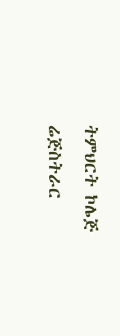ትምህርት ኮሌጅ ሬጅስትራር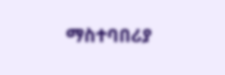ማስተባበሪያ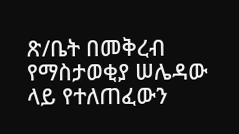ጽ/ቤት በመቅረብ የማስታወቂያ ሠሌዳው ላይ የተለጠፈውን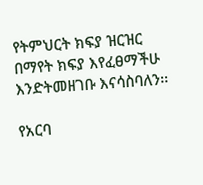የትምህርት ክፍያ ዝርዝር በማየት ክፍያ እየፈፀማችሁ እንድትመዘገቡ እናሳስባለን፡፡

የአርባ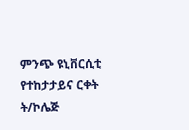ምንጭ ዩኒቨርሲቲ የተከታታይና ርቀት ት/ኮሌጅ